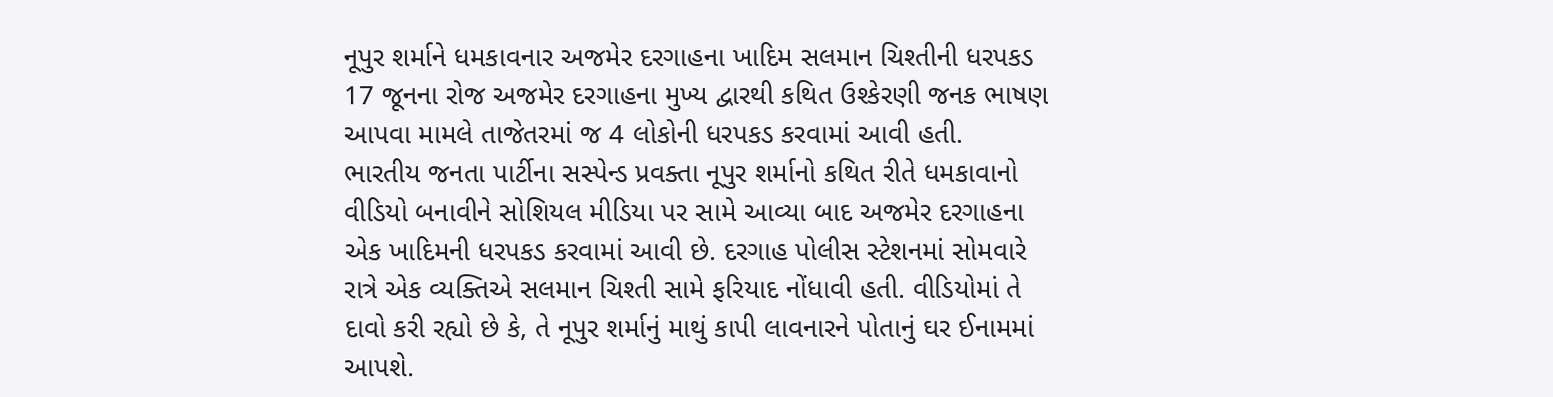નૂપુર શર્માને ધમકાવનાર અજમેર દરગાહના ખાદિમ સલમાન ચિશ્તીની ધરપકડ
17 જૂનના રોજ અજમેર દરગાહના મુખ્ય દ્વારથી કથિત ઉશ્કેરણી જનક ભાષણ આપવા મામલે તાજેતરમાં જ 4 લોકોની ધરપકડ કરવામાં આવી હતી.
ભારતીય જનતા પાર્ટીના સસ્પેન્ડ પ્રવક્તા નૂપુર શર્માનો કથિત રીતે ધમકાવાનો વીડિયો બનાવીને સોશિયલ મીડિયા પર સામે આવ્યા બાદ અજમેર દરગાહના એક ખાદિમની ધરપકડ કરવામાં આવી છે. દરગાહ પોલીસ સ્ટેશનમાં સોમવારે રાત્રે એક વ્યક્તિએ સલમાન ચિશ્તી સામે ફરિયાદ નોંધાવી હતી. વીડિયોમાં તે દાવો કરી રહ્યો છે કે, તે નૂપુર શર્માનું માથું કાપી લાવનારને પોતાનું ઘર ઈનામમાં આપશે.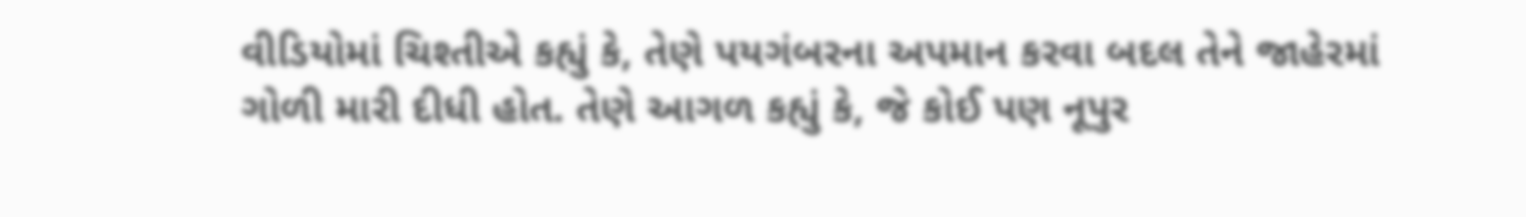વીડિયોમાં ચિશ્તીએ કહ્યું કે, તેણે પયગંબરના અપમાન કરવા બદલ તેને જાહેરમાં ગોળી મારી દીધી હોત. તેણે આગળ કહ્યું કે, જે કોઈ પણ નૂપુર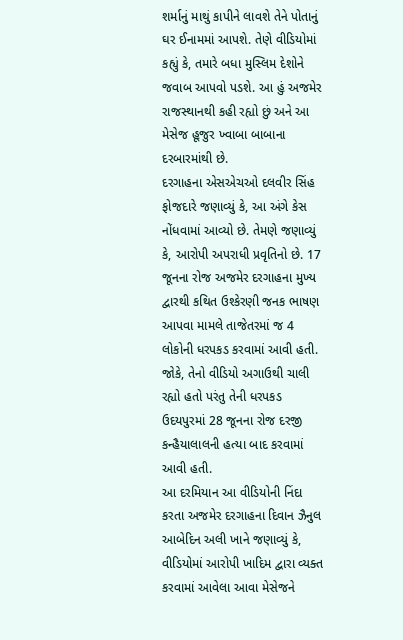શર્માનું માથું કાપીને લાવશે તેને પોતાનું ઘર ઈનામમાં આપશે. તેણે વીડિયોમાં કહ્યું કે, તમારે બધા મુસ્લિમ દેશોને જવાબ આપવો પડશે. આ હું અજમેર રાજસ્થાનથી કહી રહ્યો છું અને આ મેસેજ હૂજુર ખ્વાબા બાબાના દરબારમાંથી છે.
દરગાહના એસએચઓ દલવીર સિંહ ફોજદારે જણાવ્યું કે, આ અંગે કેસ નોંધવામાં આવ્યો છે. તેમણે જણાવ્યું કે, આરોપી અપરાધી પ્રવૃતિનો છે. 17 જૂનના રોજ અજમેર દરગાહના મુખ્ય દ્વારથી કથિત ઉશ્કેરણી જનક ભાષણ આપવા મામલે તાજેતરમાં જ 4 લોકોની ધરપકડ કરવામાં આવી હતી. જોકે, તેનો વીડિયો અગાઉથી ચાલી રહ્યો હતો પરંતુ તેની ધરપકડ ઉદયપુરમાં 28 જૂનના રોજ દરજી કન્હૈયાલાલની હત્યા બાદ કરવામાં આવી હતી.
આ દરમિયાન આ વીડિયોની નિંદા કરતા અજમેર દરગાહના દિવાન ઝૈનુલ આબેદિન અલી ખાને જણાવ્યું કે, વીડિયોમાં આરોપી ખાદિમ દ્વારા વ્યક્ત કરવામાં આવેલા આવા મેસેજને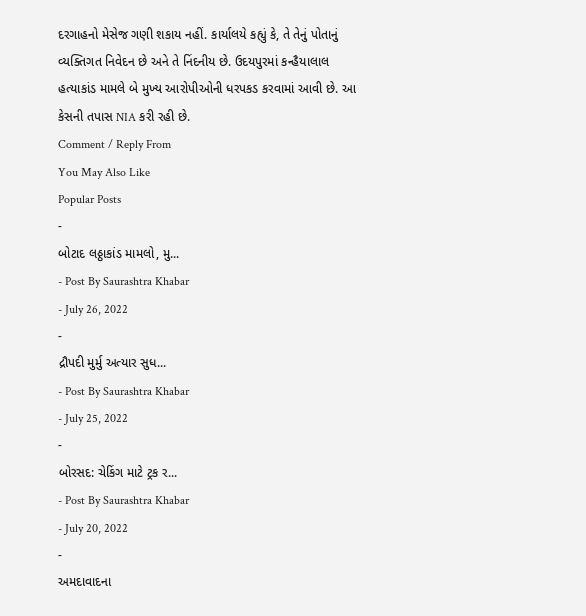દરગાહનો મેસેજ ગણી શકાય નહીં. કાર્યાલયે કહ્યું કે, તે તેનું પોતાનું વ્યક્તિગત નિવેદન છે અને તે નિંદનીય છે. ઉદયપુરમાં કન્હૈયાલાલ હત્યાકાંડ મામલે બે મુખ્ય આરોપીઓની ધરપકડ કરવામાં આવી છે. આ કેસની તપાસ NIA કરી રહી છે.
Comment / Reply From
You May Also Like
Popular Posts
-
બોટાદ લઠ્ઠાકાંડ મામલો, મુ...
- Post By Saurashtra Khabar
- July 26, 2022
-
દ્રૌપદી મુર્મુ અત્યાર સુધ...
- Post By Saurashtra Khabar
- July 25, 2022
-
બોરસદ: ચેકિંગ માટે ટ્રક ર...
- Post By Saurashtra Khabar
- July 20, 2022
-
અમદાવાદના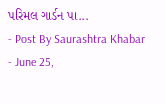પરિમલ ગાર્ડન પા...
- Post By Saurashtra Khabar
- June 25,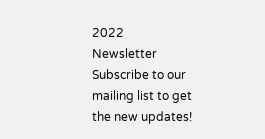2022
Newsletter
Subscribe to our mailing list to get the new updates!